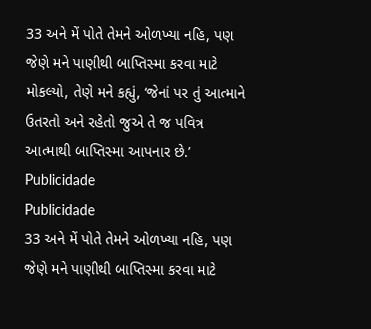33 અને મેં પોતે તેમને ઓળખ્યા નહિ, પણ જેણે મને પાણીથી બાપ્તિસ્મા કરવા માટે મોકલ્યો, તેણે મને કહ્યું, ‘જેનાં પર તું આત્માને ઉતરતો અને રહેતો જુએ તે જ પવિત્ર આત્માથી બાપ્તિસ્મા આપનાર છે.’
Publicidade
Publicidade
33 અને મેં પોતે તેમને ઓળખ્યા નહિ, પણ જેણે મને પાણીથી બાપ્તિસ્મા કરવા માટે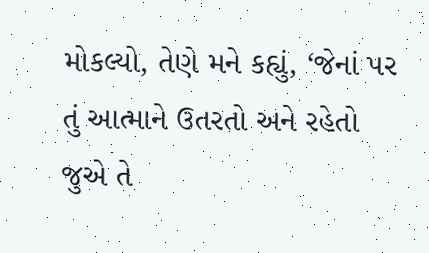મોકલ્યો, તેણે મને કહ્યું, ‘જેનાં પર તું આત્માને ઉતરતો અને રહેતો જુએ તે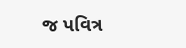જ પવિત્ર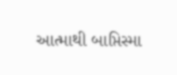આત્માથી બાપ્તિસ્મા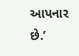આપનાર છે.’